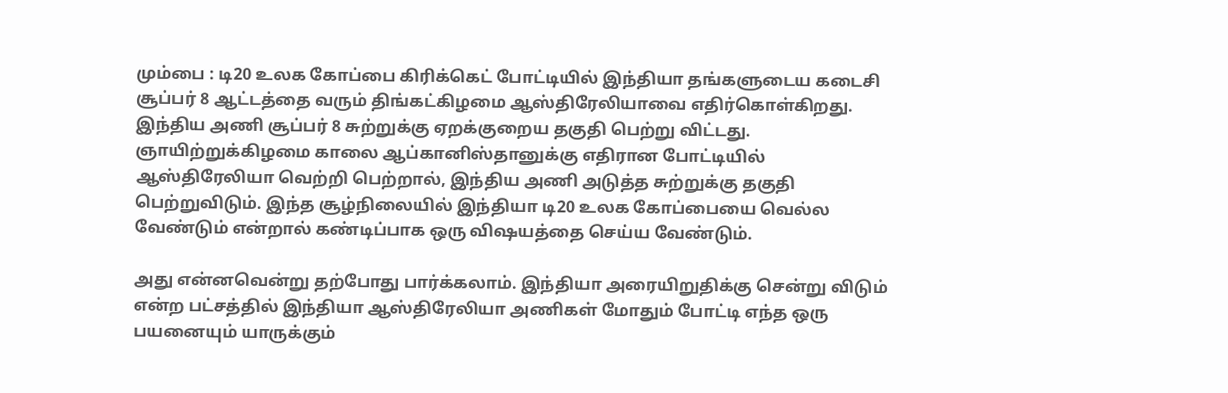மும்பை : டி20 உலக கோப்பை கிரிக்கெட் போட்டியில் இந்தியா தங்களுடைய கடைசி சூப்பர் 8 ஆட்டத்தை வரும் திங்கட்கிழமை ஆஸ்திரேலியாவை எதிர்கொள்கிறது. இந்திய அணி சூப்பர் 8 சுற்றுக்கு ஏறக்குறைய தகுதி பெற்று விட்டது.
ஞாயிற்றுக்கிழமை காலை ஆப்கானிஸ்தானுக்கு எதிரான போட்டியில் ஆஸ்திரேலியா வெற்றி பெற்றால், இந்திய அணி அடுத்த சுற்றுக்கு தகுதி பெற்றுவிடும். இந்த சூழ்நிலையில் இந்தியா டி20 உலக கோப்பையை வெல்ல வேண்டும் என்றால் கண்டிப்பாக ஒரு விஷயத்தை செய்ய வேண்டும்.

அது என்னவென்று தற்போது பார்க்கலாம். இந்தியா அரையிறுதிக்கு சென்று விடும் என்ற பட்சத்தில் இந்தியா ஆஸ்திரேலியா அணிகள் மோதும் போட்டி எந்த ஒரு பயனையும் யாருக்கும்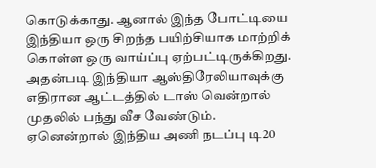கொடுக்காது. ஆனால் இந்த போட்டியை இந்தியா ஒரு சிறந்த பயிற்சியாக மாற்றிக் கொள்ள ஒரு வாய்ப்பு ஏற்பட்டிருக்கிறது. அதன்படி இந்தியா ஆஸ்திரேலியாவுக்கு எதிரான ஆட்டத்தில் டாஸ் வென்றால் முதலில் பந்து வீச வேண்டும்.
ஏனென்றால் இந்திய அணி நடப்பு டி20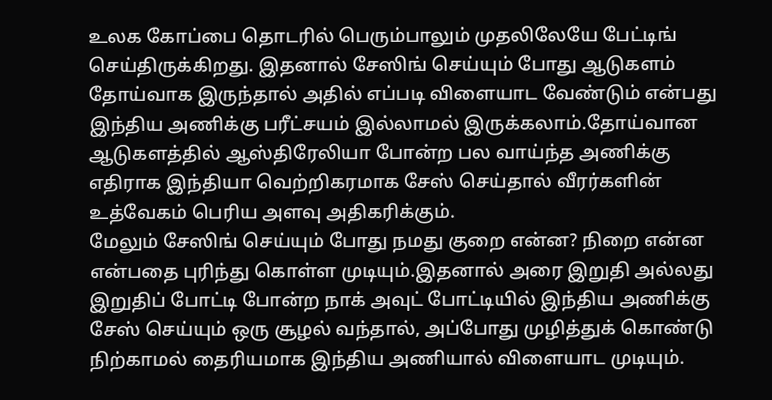உலக கோப்பை தொடரில் பெரும்பாலும் முதலிலேயே பேட்டிங் செய்திருக்கிறது. இதனால் சேஸிங் செய்யும் போது ஆடுகளம் தோய்வாக இருந்தால் அதில் எப்படி விளையாட வேண்டும் என்பது இந்திய அணிக்கு பரீட்சயம் இல்லாமல் இருக்கலாம்.தோய்வான ஆடுகளத்தில் ஆஸ்திரேலியா போன்ற பல வாய்ந்த அணிக்கு எதிராக இந்தியா வெற்றிகரமாக சேஸ் செய்தால் வீரர்களின் உத்வேகம் பெரிய அளவு அதிகரிக்கும்.
மேலும் சேஸிங் செய்யும் போது நமது குறை என்ன? நிறை என்ன என்பதை புரிந்து கொள்ள முடியும்.இதனால் அரை இறுதி அல்லது இறுதிப் போட்டி போன்ற நாக் அவுட் போட்டியில் இந்திய அணிக்கு சேஸ் செய்யும் ஒரு சூழல் வந்தால், அப்போது முழித்துக் கொண்டு நிற்காமல் தைரியமாக இந்திய அணியால் விளையாட முடியும்.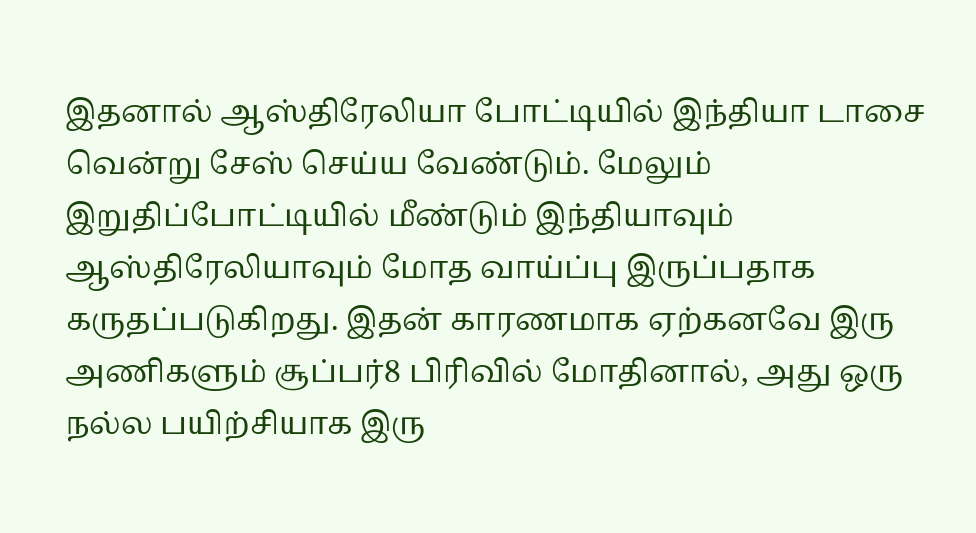இதனால் ஆஸ்திரேலியா போட்டியில் இந்தியா டாசை வென்று சேஸ் செய்ய வேண்டும். மேலும் இறுதிப்போட்டியில் மீண்டும் இந்தியாவும் ஆஸ்திரேலியாவும் மோத வாய்ப்பு இருப்பதாக கருதப்படுகிறது. இதன் காரணமாக ஏற்கனவே இரு அணிகளும் சூப்பர்8 பிரிவில் மோதினால், அது ஒரு நல்ல பயிற்சியாக இரு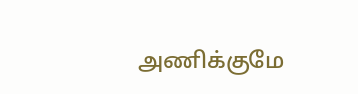அணிக்குமே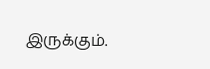இருக்கும்.